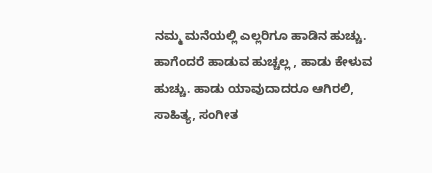ನಮ್ಮ ಮನೆಯಲ್ಲಿ ಎಲ್ಲರಿಗೂ ಹಾಡಿನ ಹುಚ್ಚು. ಹಾಗೆಂದರೆ ಹಾಡುವ ಹುಚ್ಚಲ್ಲ , ಹಾಡು ಕೇಳುವ ಹುಚ್ಚು. ಹಾಡು ಯಾವುದಾದರೂ ಆಗಿರಲಿ, ಸಾಹಿತ್ಯ, ಸಂಗೀತ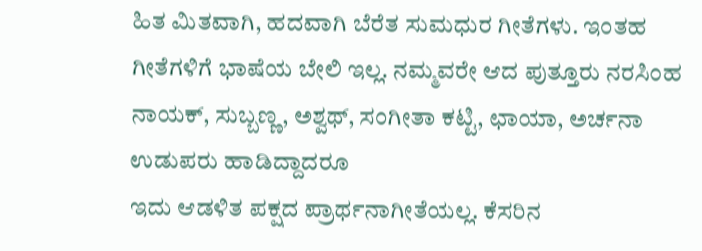ಹಿತ ಮಿತವಾಗಿ, ಹದವಾಗಿ ಬೆರೆತ ಸುಮಧುರ ಗೀತೆಗಳು. ಇಂತಹ ಗೀತೆಗಳಿಗೆ ಭಾಷೆಯ ಬೇಲಿ ಇಲ್ಲ. ನಮ್ಮವರೇ ಆದ ಪುತ್ತೂರು ನರಸಿಂಹ ನಾಯಕ್, ಸುಬ್ಬಣ್ಣ, ಅಶ್ವಥ್, ಸಂಗೀತಾ ಕಟ್ಟಿ, ಛಾಯಾ, ಅರ್ಚನಾ ಉಡುಪರು ಹಾಡಿದ್ದಾದರೂ
ಇದು ಆಡಳಿತ ಪಕ್ಷದ ಪ್ರಾರ್ಥನಾಗೀತೆಯಲ್ಲ. ಕೆಸರಿನ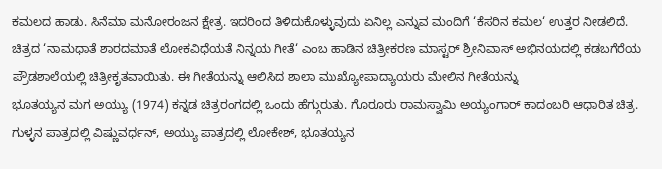ಕಮಲದ ಹಾಡು. ಸಿನೆಮಾ ಮನೋರಂಜನ ಕ್ಷೇತ್ರ. ಇದರಿಂದ ತಿಳಿದುಕೊಳ್ಳುವುದು ಏನಿಲ್ಲ ಎನ್ನುವ ಮಂದಿಗೆ ‘ಕೆಸರಿನ ಕಮಲ‘ ಉತ್ತರ ನೀಡಲಿದೆ. ಚಿತ್ರದ ‘ನಾಮಧಾತೆ ಶಾರದಮಾತೆ ಲೋಕವಿಧೆಯತೆ ನಿನ್ನಯ ಗೀತೆ‘ ಎಂಬ ಹಾಡಿನ ಚಿತ್ರೀಕರಣ ಮಾಸ್ಟರ್ ಶ್ರೀನಿವಾಸ್ ಅಭಿನಯದಲ್ಲಿ ಕಡಬಗೆರೆಯ ಪ್ರೌಡಶಾಲೆಯಲ್ಲಿ ಚಿತ್ರೀಕೃತವಾಯಿತು. ಈ ಗೀತೆಯನ್ನು ಆಲಿಸಿದ ಶಾಲಾ ಮುಖ್ಯೋಪಾದ್ಯಾಯರು ಮೇಲಿನ ಗೀತೆಯನ್ನು
ಭೂತಯ್ಯನ ಮಗ ಅಯ್ಯು (1974) ಕನ್ನಡ ಚಿತ್ರರಂಗದಲ್ಲಿ ಒಂದು ಹೆಗ್ಗುರುತು. ಗೊರೂರು ರಾಮಸ್ವಾಮಿ ಅಯ್ಯಂಗಾರ್ ಕಾದಂಬರಿ ಆಧಾರಿತ ಚಿತ್ರ. ಗುಳ್ಳನ ಪಾತ್ರದಲ್ಲಿ ವಿಷ್ಣುವರ್ಧನ್, ಅಯ್ಯು ಪಾತ್ರದಲ್ಲಿ ಲೋಕೇಶ್, ಭೂತಯ್ಯನ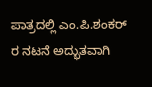ಪಾತ್ರದಲ್ಲಿ ಎಂ.ಪಿ.ಶಂಕರ್ ರ ನಟನೆ ಅದ್ಭುತವಾಗಿ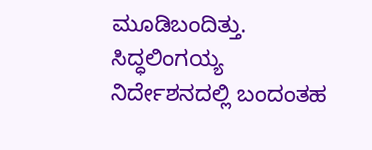ಮೂಡಿಬಂದಿತ್ತು. ಸಿದ್ಧಲಿಂಗಯ್ಯ ನಿರ್ದೇಶನದಲ್ಲಿ ಬಂದಂತಹ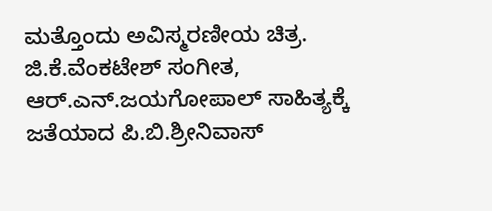ಮತ್ತೊಂದು ಅವಿಸ್ಮರಣೀಯ ಚಿತ್ರ. ಜಿ.ಕೆ.ವೆಂಕಟೇಶ್ ಸಂಗೀತ, ಆರ್.ಎನ್.ಜಯಗೋಪಾಲ್ ಸಾಹಿತ್ಯಕ್ಕೆ ಜತೆಯಾದ ಪಿ.ಬಿ.ಶ್ರೀನಿವಾಸ್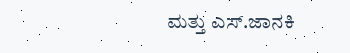ಮತ್ತು ಎಸ್.ಜಾನಕಿ